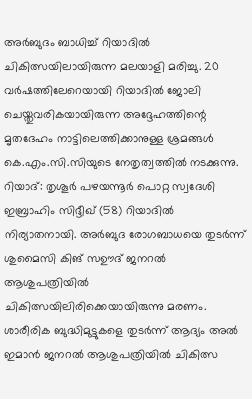അർബുദം ബാധിച്ച് റിയാദിൽ ചികിത്സയിലായിരുന്ന മലയാളി മരിച്ചു. 20 വർഷത്തിലേറെയായി റിയാദിൽ ജോലി ചെയ്തുവരികയായിരുന്ന അദ്ദേഹത്തിന്റെ മൃതദേഹം നാട്ടിലെത്തിക്കാനുള്ള ശ്രമങ്ങൾ കെ.എം.സി.സിയുടെ നേതൃത്വത്തിൽ നടക്കുന്നു.
റിയാദ്: തൃശൂർ പഴയന്നൂർ പൊറ്റ സ്വദേശി ഇബ്രാഹിം സിദ്ദീഖ് (58) റിയാദിൽ നിര്യാതനായി. അർബുദ രോഗബാധയെ തുടർന്ന് ശുമൈസി കിങ് സഊദ് ജനറൽ ആശുപത്രിയിൽ ചികിത്സയിലിരിക്കെയായിരുന്നു മരണം. ശാരീരിക ബുദ്ധിമുട്ടുകളെ തുടർന്ന് ആദ്യം അൽ ഇമാൻ ജനറൽ ആശുപത്രിയിൽ ചികിത്സ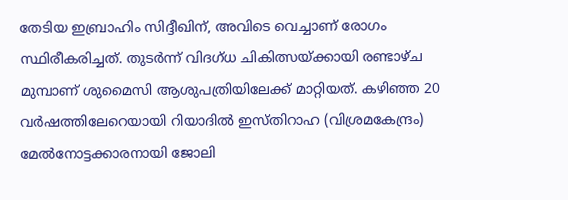തേടിയ ഇബ്രാഹിം സിദ്ദീഖിന്, അവിടെ വെച്ചാണ് രോഗം സ്ഥിരീകരിച്ചത്. തുടർന്ന് വിദഗ്ധ ചികിത്സയ്ക്കായി രണ്ടാഴ്ച മുമ്പാണ് ശുമൈസി ആശുപത്രിയിലേക്ക് മാറ്റിയത്. കഴിഞ്ഞ 20 വർഷത്തിലേറെയായി റിയാദിൽ ഇസ്തിറാഹ (വിശ്രമകേന്ദ്രം) മേൽനോട്ടക്കാരനായി ജോലി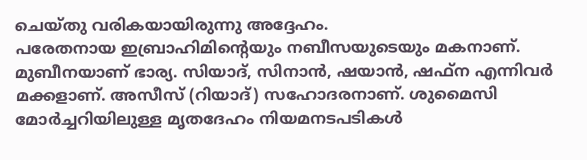ചെയ്തു വരികയായിരുന്നു അദ്ദേഹം.
പരേതനായ ഇബ്രാഹിമിന്റെയും നബീസയുടെയും മകനാണ്. മുബീനയാണ് ഭാര്യ. സിയാദ്, സിനാൻ, ഷയാൻ, ഷഫ്ന എന്നിവർ മക്കളാണ്. അസീസ് (റിയാദ്) സഹോദരനാണ്. ശുമൈസി മോർച്ചറിയിലുള്ള മൃതദേഹം നിയമനടപടികൾ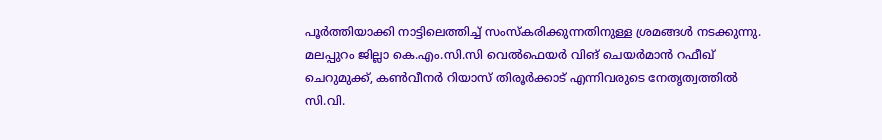പൂർത്തിയാക്കി നാട്ടിലെത്തിച്ച് സംസ്കരിക്കുന്നതിനുള്ള ശ്രമങ്ങൾ നടക്കുന്നു. മലപ്പുറം ജില്ലാ കെ.എം.സി.സി വെൽഫെയർ വിങ് ചെയർമാൻ റഫീഖ് ചെറുമുക്ക്, കൺവീനർ റിയാസ് തിരൂർക്കാട് എന്നിവരുടെ നേതൃത്വത്തിൽ സി.വി.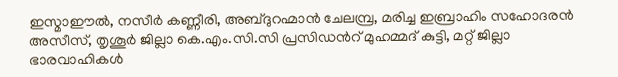ഇസ്മാഈൽ, നസീർ കണ്ണീരി, അബ്ദുറഹ്മാൻ ചേലമ്പ്ര, മരിച്ച ഇബ്രാഹിം സഹോദരൻ അസീസ്, തൃശൂർ ജില്ലാ കെ.എം.സി.സി പ്രസിഡൻറ് മുഹമ്മദ് കുട്ടി, മറ്റ് ജില്ലാ ഭാരവാഹികൾ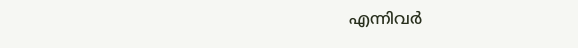എന്നിവർ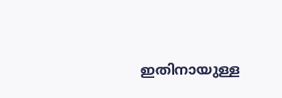ഇതിനായുള്ള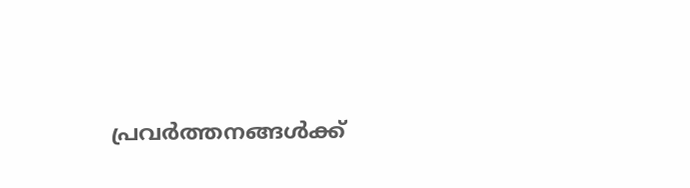പ്രവർത്തനങ്ങൾക്ക്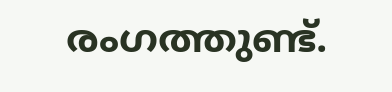രംഗത്തുണ്ട്.